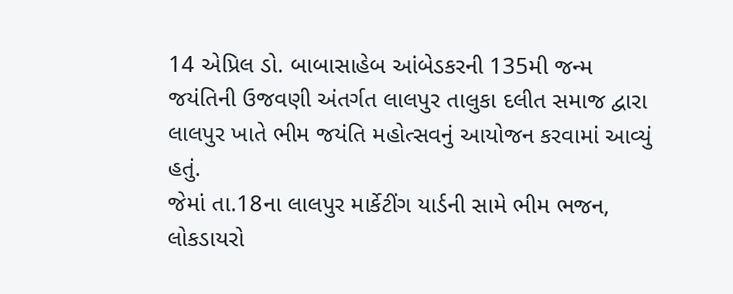14 એપ્રિલ ડો. બાબાસાહેબ આંબેડકરની 135મી જન્મ જયંતિની ઉજવણી અંતર્ગત લાલપુર તાલુકા દલીત સમાજ દ્વારા લાલપુર ખાતે ભીમ જયંતિ મહોત્સવનું આયોજન કરવામાં આવ્યું હતું.
જેમાં તા.18ના લાલપુર માર્કેટીંગ યાર્ડની સામે ભીમ ભજન, લોકડાયરો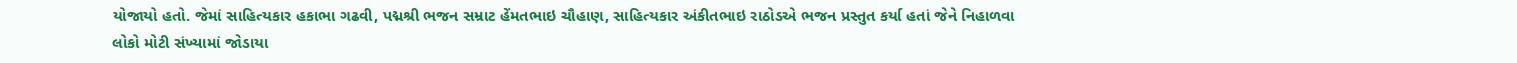યોજાયો હતો. જેમાં સાહિત્યકાર હકાભા ગઢવી, પદ્મશ્રી ભજન સમ્રાટ હેંમતભાઇ ચૌહાણ, સાહિત્યકાર અંકીતભાઇ રાઠોડએ ભજન પ્રસ્તુત કર્યા હતાં જેને નિહાળવા લોકો મોટી સંખ્યામાં જોડાયા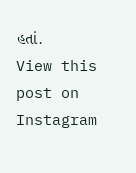હતાં.
View this post on Instagram